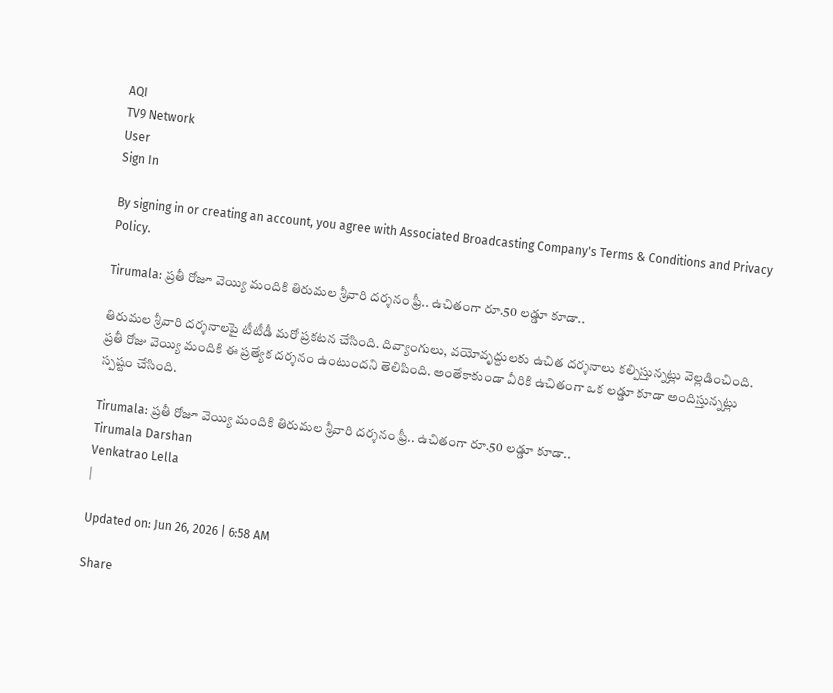AQI
TV9 Network
User
Sign In

By signing in or creating an account, you agree with Associated Broadcasting Company's Terms & Conditions and Privacy Policy.

Tirumala: ప్రతీ రోజూ వెయ్యి మందికి తిరుమల శ్రీవారి దర్శనం ఫ్రీ.. ఉచితంగా రూ.50 లడ్డూ కూడా..

తిరుమల శ్రీవారి దర్శనాలపై టీటీడీ మరో ప్రకటన చేసింది. దివ్యాంగులు, వయోవృద్దులకు ఉచిత దర్శనాలు కల్పిస్తున్నట్లు వెల్లడించింది. ప్రతీ రోజు వెయ్యి మందికి ఈ ప్రత్యేక దర్శనం ఉంటుందని తెలిపింది. అంతేకాకుండా వీరికి ఉచితంగా ఒక లడ్డూ కూడా అందిస్తున్నట్లు స్పష్టం చేసింది.

Tirumala: ప్రతీ రోజూ వెయ్యి మందికి తిరుమల శ్రీవారి దర్శనం ఫ్రీ.. ఉచితంగా రూ.50 లడ్డూ కూడా..
Tirumala Darshan
Venkatrao Lella
|

Updated on: Jun 26, 2026 | 6:58 AM

Share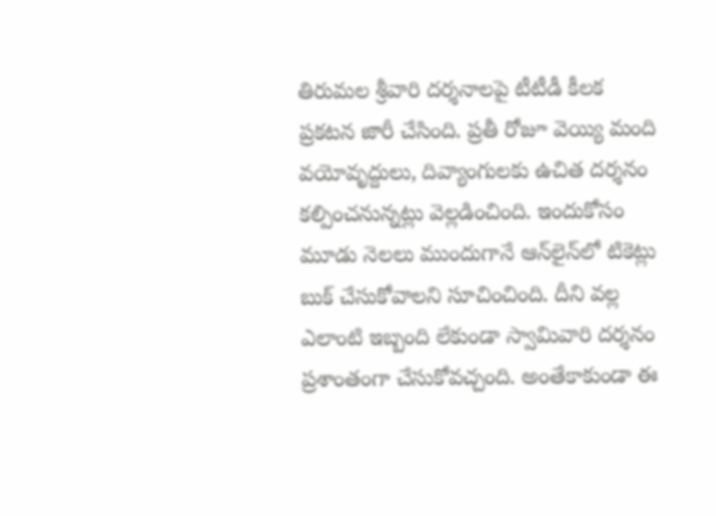తిరుమల శ్రీవారి దర్శనాలపై టీటీడీ కీలక ప్రకటన జారీ చేసింది. ప్రతీ రోజూ వెయ్యి మంది వయోవృద్దులు, దివ్యాంగులకు ఉచిత దర్శనం కల్పించనున్నట్లు వెల్లడించింది. ఇందుకోసం మూడు నెలలు ముందుగానే ఆన్‌లైన్‌లో టికెట్లు బుక్ చేసుకోవాలని సూచించింది. దీని వల్ల ఎలాంటి ఇబ్బంది లేకుండా స్వామివారి దర్శనం ప్రశాంతంగా చేసుకోవచ్చంది. అంతేకాకుండా ఈ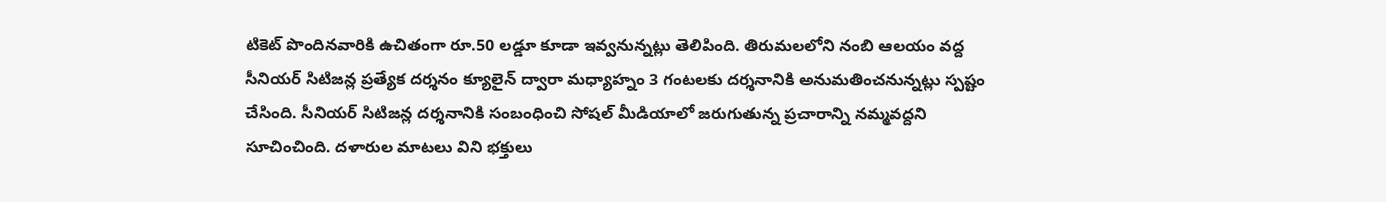టికెట్ పొందినవారికి ఉచితంగా రూ.50 లడ్డూ కూడా ఇవ్వనున్నట్లు తెలిపింది. తిరుమలలోని నంబి ఆలయం వద్ద సీనియర్ సిటిజన్ల ప్రత్యేక దర్శనం క్యూలైన్ ద్వారా మధ్యాహ్నం 3 గంటలకు దర్శనానికి అనుమతించనున్నట్లు స్పష్టం చేసింది. సీనియర్ సిటిజన్ల దర్శనానికి సంబంధించి సోషల్ మీడియాలో జరుగుతున్న ప్రచారాన్ని నమ్మవద్దని సూచించింది. దళారుల మాటలు విని భక్తులు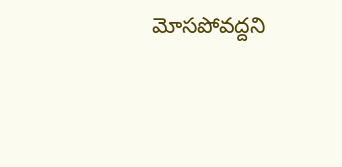మోసపోవద్దని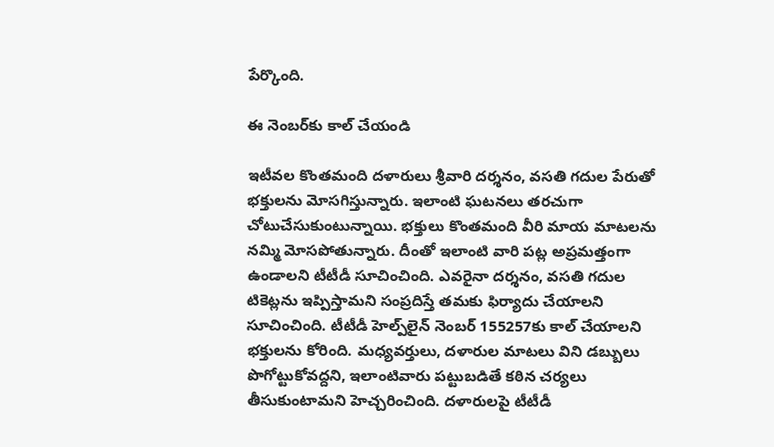పేర్కొంది.

ఈ నెంబర్‌కు కాల్ చేయండి

ఇటీవల కొంతమంది దళారులు శ్రీవారి దర్శనం, వసతి గదుల పేరుతో భక్తులను మోసగిస్తున్నారు. ఇలాంటి ఘటనలు తరచుగా చోటుచేసుకుంటున్నాయి. భక్తులు కొంతమంది వీరి మాయ మాటలను నమ్మి మోసపోతున్నారు. దీంతో ఇలాంటి వారి పట్ల అప్రమత్తంగా ఉండాలని టీటీడీ సూచించింది. ఎవరైనా దర్శనం, వసతి గదుల టికెట్లను ఇప్పిస్తామని సంప్రదిస్తే తమకు ఫిర్యాదు చేయాలని సూచించింది. టీటీడీ హెల్ప్‌లైన్ నెంబర్ 155257కు కాల్ చేయాలని భక్తులను కోరింది. మధ్యవర్తులు, దళారుల మాటలు విని డబ్బులు పొగోట్టుకోవద్దని, ఇలాంటివారు పట్టుబడితే కఠిన చర్యలు తీసుకుంటామని హెచ్చరించింది. దళారులపై టీటీడీ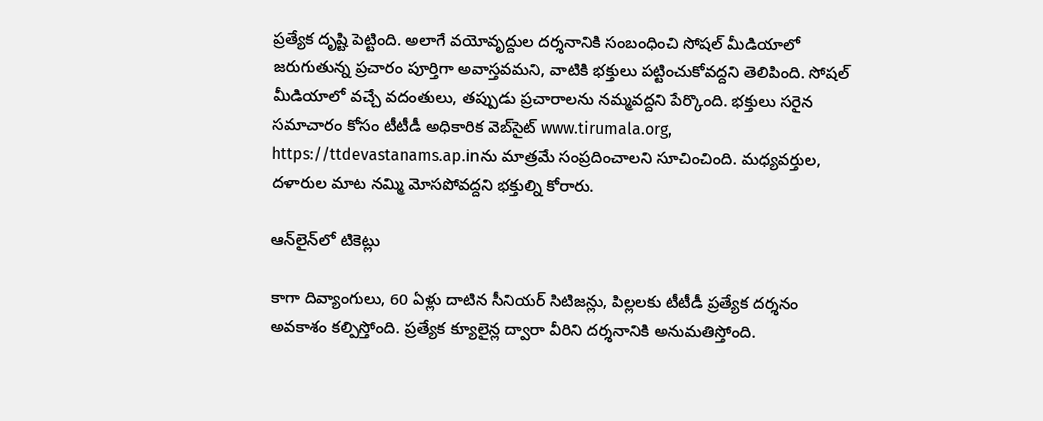ప్రత్యేక దృష్టి పెట్టింది. అలాగే వయోవృద్దుల దర్శనానికి సంబంధించి సోషల్ మీడియాలో జరుగుతున్న ప్రచారం పూర్తిగా అవాస్తవమని, వాటికి భక్తులు పట్టించుకోవద్దని తెలిపింది. సోషల్ మీడియాలో వచ్చే వదంతులు, తప్పుడు ప్రచారాలను నమ్మవద్దని పేర్కొంది. భక్తులు సరైన సమాచారం కోసం టీటీడీ అధికారిక వెబ్‌సైట్ www.tirumala.org, https://ttdevastanams.ap.inను మాత్రమే సంప్రదించాలని సూచించింది. మధ్యవర్తుల, దళారుల మాట నమ్మి మోసపోవద్దని భక్తుల్ని కోరారు.

ఆన్‌లైన్‌లో టికెట్లు

కాగా దివ్యాంగులు, 60 ఏళ్లు దాటిన సీనియర్ సిటిజన్లు, పిల్లలకు టీటీడీ ప్రత్యేక దర్శనం అవకాశం కల్పిస్తోంది. ప్రత్యేక క్యూలైన్ల ద్వారా వీరిని దర్శనానికి అనుమతిస్తోంది.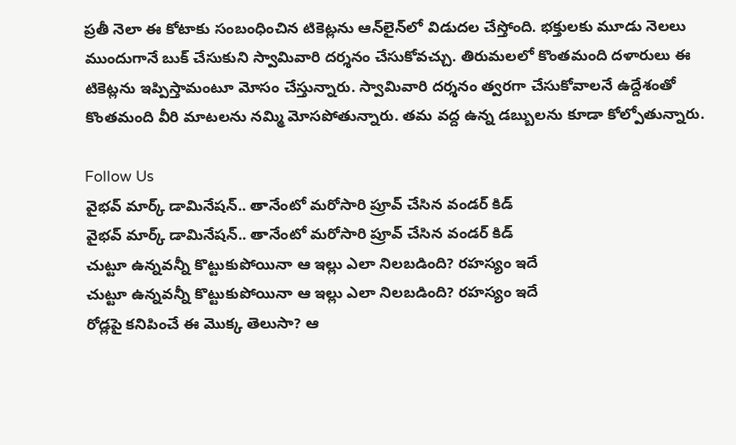ప్రతీ నెలా ఈ కోటాకు సంబంధించిన టికెట్లను ఆన్‌లైన్‌లో విడుదల చేస్తోంది. భక్తులకు మూడు నెలలు ముందుగానే బుక్ చేసుకుని స్వామివారి దర్శనం చేసుకోవచ్చు. తిరుమలలో కొంతమంది దళారులు ఈ టికెట్లను ఇప్పిస్తామంటూ మోసం చేస్తున్నారు. స్వామివారి దర్శనం త్వరగా చేసుకోవాలనే ఉద్దేశంతో కొంతమంది వీరి మాటలను నమ్మి మోసపోతున్నారు. తమ వద్ద ఉన్న డబ్బులను కూడా కోల్పోతున్నారు.

Follow Us
వైభవ్ మార్క్ డామినేషన్.. తానేంటో మరోసారి ప్రూవ్ చేసిన వండర్ కిడ్
వైభవ్ మార్క్ డామినేషన్.. తానేంటో మరోసారి ప్రూవ్ చేసిన వండర్ కిడ్
చుట్టూ ఉన్నవన్నీ కొట్టుకుపోయినా ఆ ఇల్లు ఎలా నిలబడింది? రహస్యం ఇదే
చుట్టూ ఉన్నవన్నీ కొట్టుకుపోయినా ఆ ఇల్లు ఎలా నిలబడింది? రహస్యం ఇదే
రోడ్లపై కనిపించే ఈ మొక్క తెలుసా? ఆ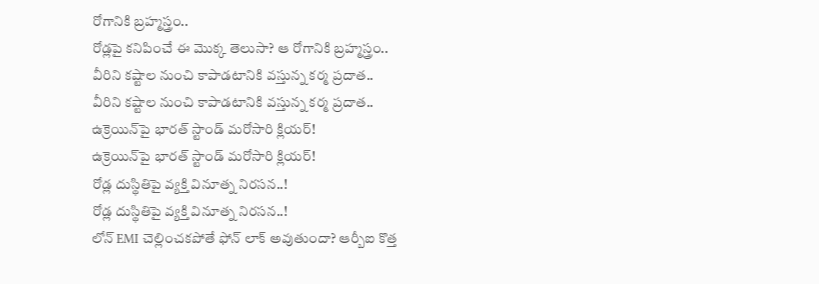రోగానికి బ్రహ్మస్త్రం..
రోడ్లపై కనిపించే ఈ మొక్క తెలుసా? ఆ రోగానికి బ్రహ్మస్త్రం..
వీరిని కష్టాల నుంచి కాపాడటానికి వస్తున్న కర్మ ప్రదాత..
వీరిని కష్టాల నుంచి కాపాడటానికి వస్తున్న కర్మ ప్రదాత..
ఉక్రెయిన్‌పై భారత్‌ స్టాండ్‌ మరోసారి క్లియర్!
ఉక్రెయిన్‌పై భారత్‌ స్టాండ్‌ మరోసారి క్లియర్!
రోడ్ల దుస్థితిపై వ్యక్తి వినూత్న నిరసన..!
రోడ్ల దుస్థితిపై వ్యక్తి వినూత్న నిరసన..!
లోన్ EMI చెల్లించకపోతే ఫోన్ లాక్ అవుతుందా? ఆర్బీఐ కొత్త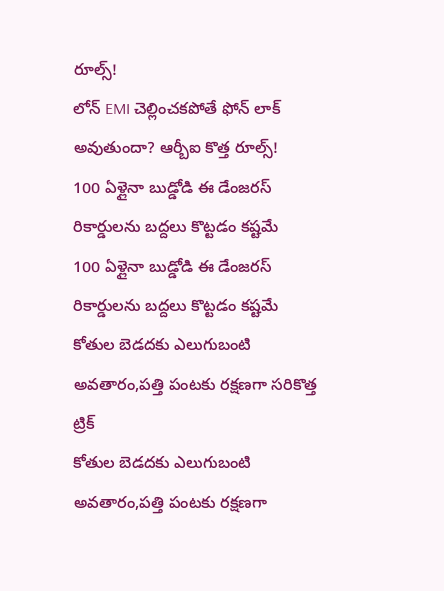రూల్స్‌!
లోన్ EMI చెల్లించకపోతే ఫోన్ లాక్ అవుతుందా? ఆర్బీఐ కొత్త రూల్స్‌!
100 ఏళ్లైనా బుడ్డోడి ఈ డేంజరస్ రికార్డులను బద్దలు కొట్టడం కష్టమే
100 ఏళ్లైనా బుడ్డోడి ఈ డేంజరస్ రికార్డులను బద్దలు కొట్టడం కష్టమే
కోతుల బెడదకు ఎలుగుబంటి అవతారం,పత్తి పంటకు రక్షణగా సరికొత్త ట్రిక్
కోతుల బెడదకు ఎలుగుబంటి అవతారం,పత్తి పంటకు రక్షణగా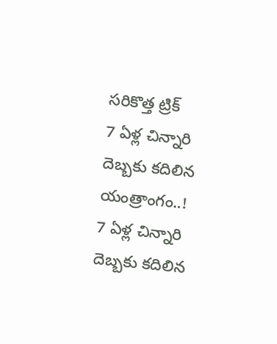సరికొత్త ట్రిక్
7 ఏళ్ల చిన్నారి దెబ్బకు కదిలిన యంత్రాంగం..!
7 ఏళ్ల చిన్నారి దెబ్బకు కదిలిన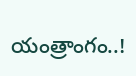యంత్రాంగం..!